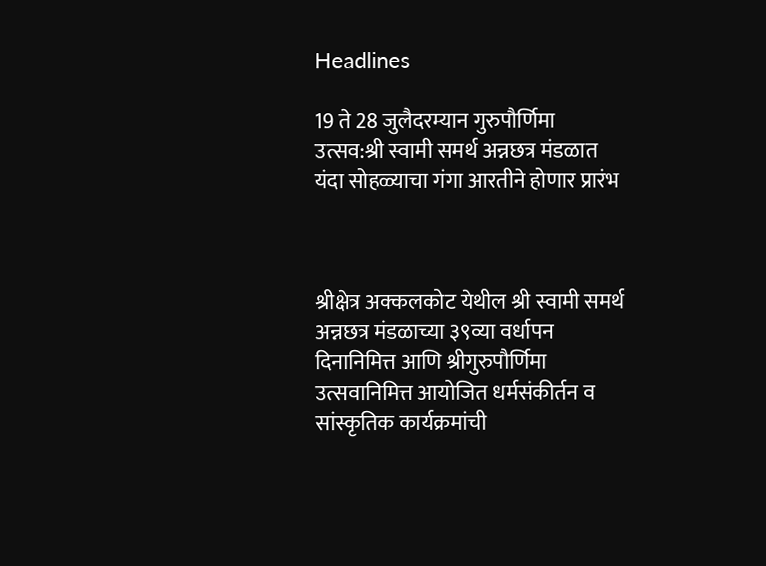Headlines

19 ते 28 जुलैदरम्यान गुरुपौर्णिमा उत्सव:श्री स्वामी समर्थ अन्नछत्र मंडळात यंदा सोहळ्याचा गंगा आरतीने होणार प्रारंभ



श्रीक्षेत्र अक्कलकोट येथील श्री स्वामी समर्थ अन्नछत्र मंडळाच्या ३९व्या वर्धापन दिनानिमित्त आणि श्रीगुरुपौर्णिमा उत्सवानिमित्त आयोजित धर्मसंकीर्तन व सांस्कृतिक कार्यक्रमांची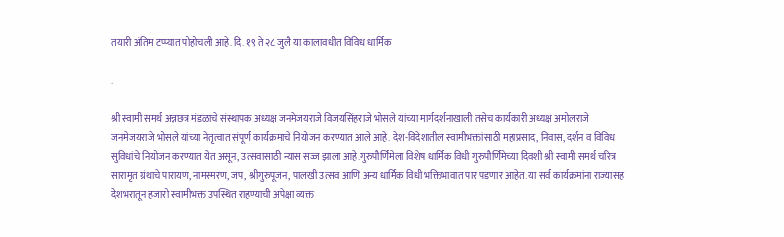तयारी अंतिम टप्प्यात पोहोचली आहे. दि. १९ ते २८ जुलै या कालावधीत विविध धार्मिक

.

श्री स्वामी समर्थ अन्नछत्र मंडळाचे संस्थापक अध्यक्ष जनमेजयराजे विजयसिंहराजे भोसले यांच्या मार्गदर्शनाखाली तसेच कार्यकारी अध्यक्ष अमोलराजे जनमेजयराजे भोसले यांच्या नेतृत्वात संपूर्ण कार्यक्रमाचे नियोजन करण्यात आले आहे. देश-विदेशातील स्वामीभक्तांसाठी महाप्रसाद, निवास, दर्शन व विविध सुविधांचे नियोजन करण्यात येत असून, उत्सवासाठी न्यास सज्ज झाला आहे.गुरुपौर्णिमेला विशेष धार्मिक विधी गुरुपौर्णिमेच्या दिवशी श्री स्वामी समर्थ चरित्र सारामृत ग्रंथाचे पारायण, नामस्मरण, जप, श्रीगुरुपूजन, पालखी उत्सव आणि अन्य धार्मिक विधी भक्तिभावात पार पडणार आहेत. या सर्व कार्यक्रमांना राज्यासह देशभरातून हजारो स्वामीभक्त उपस्थित राहण्याची अपेक्षा व्यक्त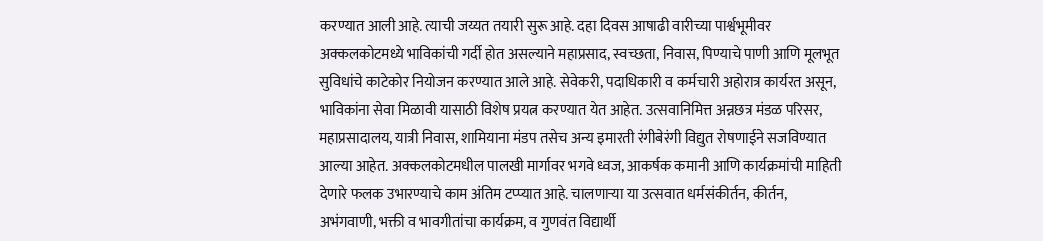करण्यात आली आहे. त्याची जय्यत तयारी सुरू आहे. दहा दिवस आषाढी वारीच्या पार्श्वभूमीवर अक्कलकोटमध्ये भाविकांची गर्दी होत असल्याने महाप्रसाद, स्वच्छता, निवास, पिण्याचे पाणी आणि मूलभूत सुविधांचे काटेकोर नियोजन करण्यात आले आहे. सेवेकरी, पदाधिकारी व कर्मचारी अहोरात्र कार्यरत असून, भाविकांना सेवा मिळावी यासाठी विशेष प्रयत्न करण्यात येत आहेत. उत्सवानिमित्त अन्नछत्र मंडळ परिसर, महाप्रसादालय, यात्री निवास, शामियाना मंडप तसेच अन्य इमारती रंगीबेरंगी विद्युत रोषणाईने सजविण्यात आल्या आहेत. अक्कलकोटमधील पालखी मार्गावर भगवे ध्वज, आकर्षक कमानी आणि कार्यक्रमांची माहिती देणारे फलक उभारण्याचे काम अंतिम टप्प्यात आहे. चालणाऱ्या या उत्सवात धर्मसंकीर्तन, कीर्तन, अभंगवाणी, भक्ती व भावगीतांचा कार्यक्रम, व गुणवंत विद्यार्थी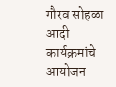गौरव सोहळा आदी कार्यक्रमांचे आयोजन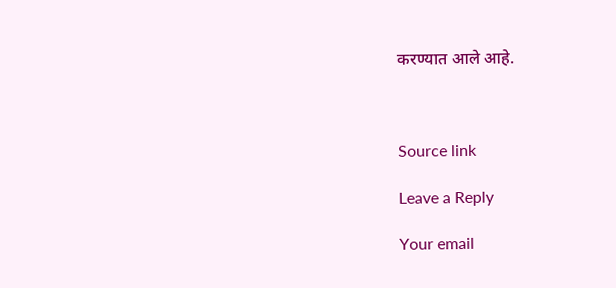करण्यात आले आहे.



Source link

Leave a Reply

Your email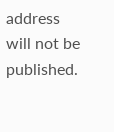address will not be published.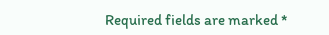Required fields are marked *